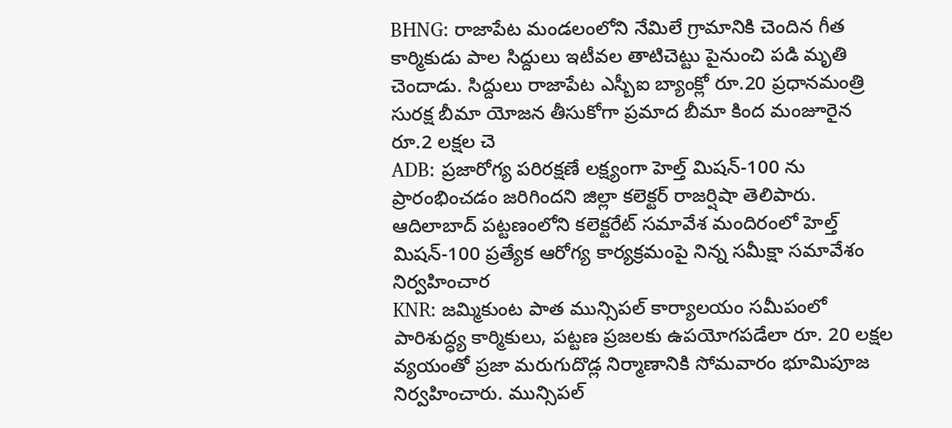BHNG: రాజాపేట మండలంలోని నేమిలే గ్రామానికి చెందిన గీత కార్మికుడు పాల సిద్దులు ఇటీవల తాటిచెట్టు పైనుంచి పడి మృతి చెందాడు. సిద్దులు రాజాపేట ఎస్బీఐ బ్యాంక్లో రూ.20 ప్రధానమంత్రి సురక్ష బీమా యోజన తీసుకోగా ప్రమాద బీమా కింద మంజూరైన రూ.2 లక్షల చె
ADB: ప్రజారోగ్య పరిరక్షణే లక్ష్యంగా హెల్త్ మిషన్-100 ను ప్రారంభించడం జరిగిందని జిల్లా కలెక్టర్ రాజర్షిషా తెలిపారు. ఆదిలాబాద్ పట్టణంలోని కలెక్టరేట్ సమావేశ మందిరంలో హెల్త్ మిషన్-100 ప్రత్యేక ఆరోగ్య కార్యక్రమంపై నిన్న సమీక్షా సమావేశం నిర్వహించార
KNR: జమ్మికుంట పాత మున్సిపల్ కార్యాలయం సమీపంలో పారిశుద్ధ్య కార్మికులు, పట్టణ ప్రజలకు ఉపయోగపడేలా రూ. 20 లక్షల వ్యయంతో ప్రజా మరుగుదొడ్ల నిర్మాణానికి సోమవారం భూమిపూజ నిర్వహించారు. మున్సిపల్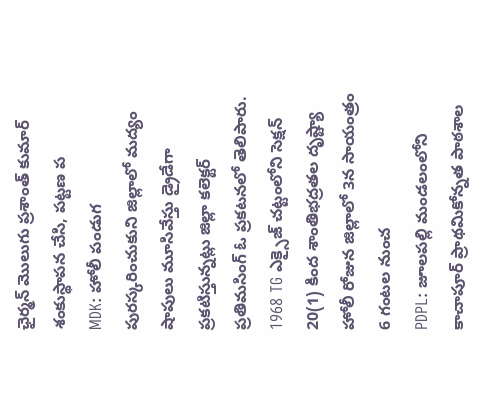ఛైర్మన్ మొలుగు ప్రశాంత్ కుమార్ శంకుస్థాపన చేసి, పట్టణ ప
MDK: హోలీ పండుగ పురస్కరించుకుని జిల్లాలో మద్యం షాపులు మూసివేస్తు డ్రైడేగా ప్రకటిస్తున్నట్లు జిల్లా కలెక్టర్ ప్రతిమసింగ్ ఓ ప్రకటనలో తెలిపారు. 1968 TG ఎక్సైజ్ చట్టంలోని సెక్షన్ 20(1) కింద శాంతిభద్రతల దృష్ట్యా హోలీ రోజున జిల్లాలో 3న సాయంత్రం 6 గంటల నుంచ
PDPL: జూలపల్లి మండలంలోని కాచాపూర్ ప్రాథమికోన్నత పాఠశాల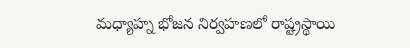మధ్యాహ్న భోజన నిర్వహణలో రాష్ట్రస్థాయి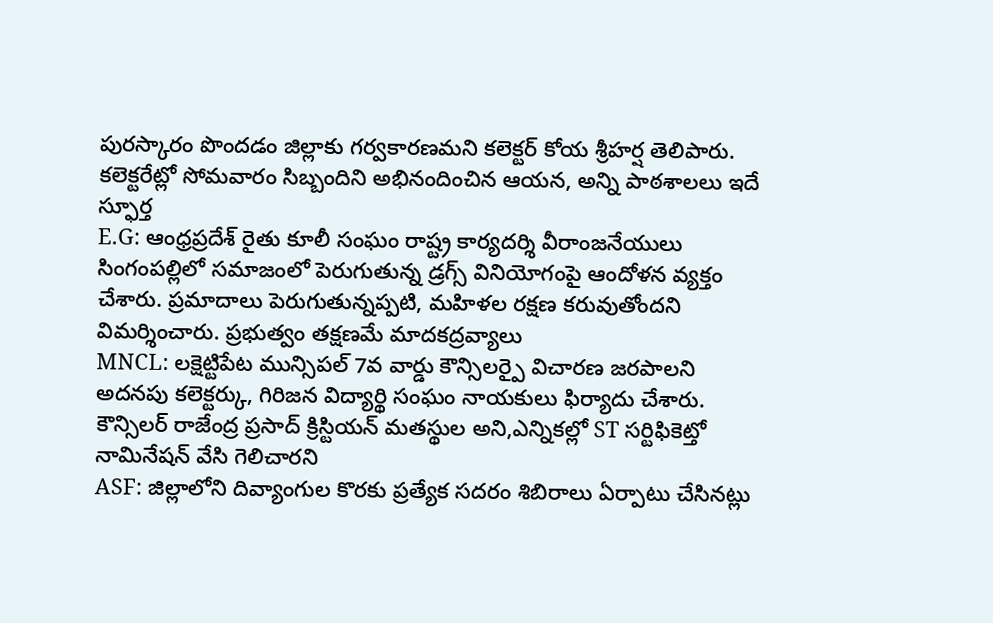పురస్కారం పొందడం జిల్లాకు గర్వకారణమని కలెక్టర్ కోయ శ్రీహర్ష తెలిపారు. కలెక్టరేట్లో సోమవారం సిబ్బందిని అభినందించిన ఆయన, అన్ని పాఠశాలలు ఇదే స్ఫూర్త
E.G: ఆంధ్రప్రదేశ్ రైతు కూలీ సంఘం రాష్ట్ర కార్యదర్శి వీరాంజనేయులు సింగంపల్లిలో సమాజంలో పెరుగుతున్న డ్రగ్స్ వినియోగంపై ఆందోళన వ్యక్తం చేశారు. ప్రమాదాలు పెరుగుతున్నప్పటి, మహిళల రక్షణ కరువుతోందని విమర్శించారు. ప్రభుత్వం తక్షణమే మాదకద్రవ్యాలు
MNCL: లక్షెట్టిపేట మున్సిపల్ 7వ వార్డు కౌన్సిలర్పై విచారణ జరపాలని అదనపు కలెక్టర్కు, గిరిజన విద్యార్థి సంఘం నాయకులు ఫిర్యాదు చేశారు. కౌన్సిలర్ రాజేంద్ర ప్రసాద్ క్రిస్టియన్ మతస్థుల అని,ఎన్నికల్లో ST సర్టిఫికెట్తో నామినేషన్ వేసి గెలిచారని
ASF: జిల్లాలోని దివ్యాంగుల కొరకు ప్రత్యేక సదరం శిబిరాలు ఏర్పాటు చేసినట్లు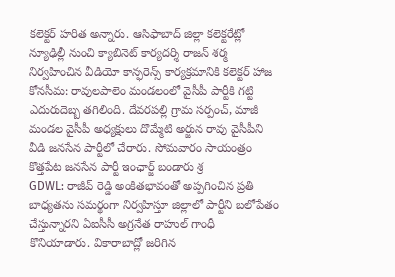కలెక్టర్ హరిత అన్నారు. ఆసిఫాబాద్ జిల్లా కలెక్టరేట్లో న్యూఢిల్లీ నుంచి క్యాబినెట్ కార్యదర్శి రాజన్ శర్మ నిర్వహించిన వీడియో కాన్ఫరెన్స్ కార్యక్రమానికి కలెక్టర్ హాజ
కోనసీమ: రావులపాలెం మండలంలో వైసీపీ పార్టీకి గట్టి ఎదురుదెబ్బ తగిలింది. దేవరపల్లి గ్రామ సర్పంచ్, మాజీ మండల వైసీపీ అధ్యక్షులు దొమ్మేటి అర్జున రావు వైసీపీని వీడి జనసేన పార్టీలో చేరారు. సోమవారం సాయంత్రం కొత్తపేట జనసేన పార్టీ ఇంఛార్జ్ బండారు శ్ర
GDWL: రాజీవ్ రెడ్డి అంకితభావంతో అప్పగించిన ప్రతి బాధ్యతను సమర్థంగా నిర్వహిస్తూ జిల్లాలో పార్టీని బలోపేతం చేస్తున్నారని ఏఐసీసీ అగ్రనేత రాహుల్ గాంధీ కొనియాడారు. వికారాబాద్లో జరిగిన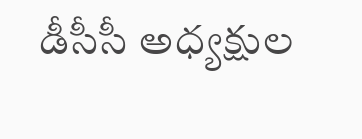డీసీసీ అధ్యక్షుల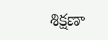శిక్షణా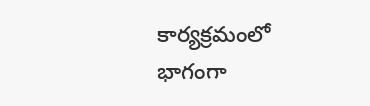కార్యక్రమంలో భాగంగా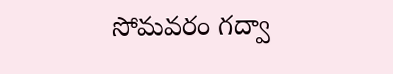సోమవరం గద్వా